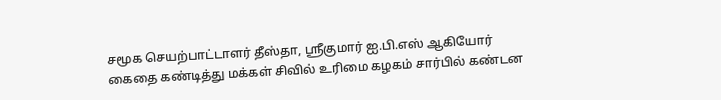சமூக செயற்பாட்டாளர் தீஸ்தா, ஸ்ரீகுமார் ஐ.பி.எஸ் ஆகியோர் கைதை கண்டித்து மக்கள் சிவில் உரிமை கழகம் சார்பில் கண்டன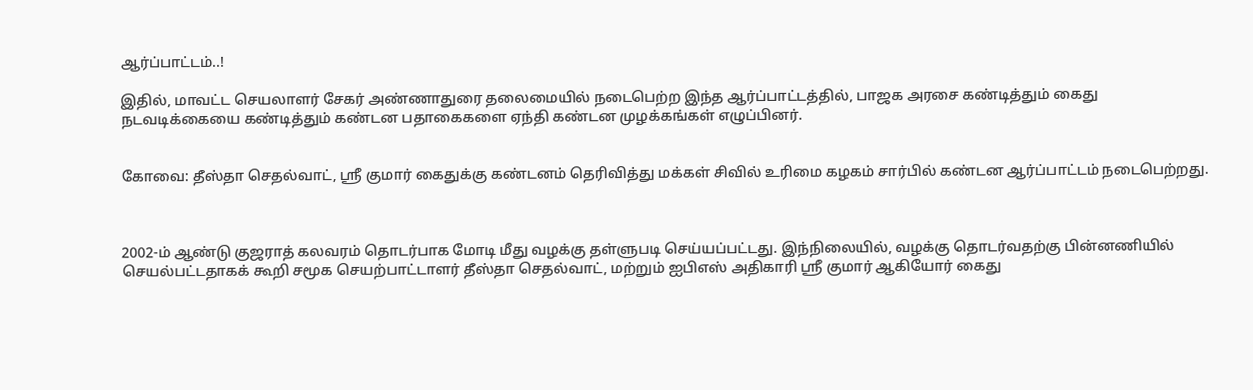ஆர்ப்பாட்டம்..!

இதில், மாவட்ட செயலாளர் சேகர் அண்ணாதுரை தலைமையில் நடைபெற்ற இந்த ஆர்ப்பாட்டத்தில், பாஜக அரசை கண்டித்தும் கைது நடவடிக்கையை கண்டித்தும் கண்டன பதாகைகளை ஏந்தி கண்டன முழக்கங்கள் எழுப்பினர்.


கோவை: தீஸ்தா செதல்வாட், ஶ்ரீ குமார் கைதுக்கு கண்டனம் தெரிவித்து மக்கள் சிவில் உரிமை கழகம் சார்பில் கண்டன ஆர்ப்பாட்டம் நடைபெற்றது.



2002-ம் ஆண்டு குஜராத் கலவரம் தொடர்பாக மோடி மீது வழக்கு தள்ளுபடி செய்யப்பட்டது. இந்நிலையில், வழக்கு தொடர்வதற்கு பின்னணியில் செயல்பட்டதாகக் கூறி சமூக செயற்பாட்டாளர் தீஸ்தா செதல்வாட், மற்றும் ஐபிஎஸ் அதிகாரி ஶ்ரீ குமார் ஆகியோர் கைது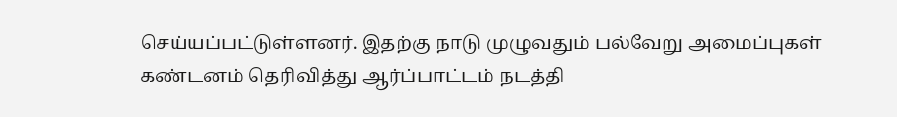செய்யப்பட்டுள்ளனர். இதற்கு நாடு முழுவதும் பல்வேறு அமைப்புகள் கண்டனம் தெரிவித்து ஆர்ப்பாட்டம் நடத்தி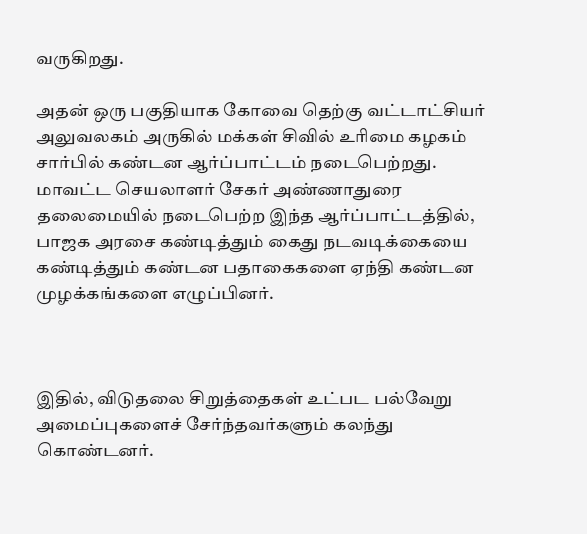வருகிறது.

அதன் ஒரு பகுதியாக கோவை தெற்கு வட்டாட்சியர் அலுவலகம் அருகில் மக்கள் சிவில் உரிமை கழகம் சார்பில் கண்டன ஆர்ப்பாட்டம் நடைபெற்றது. மாவட்ட செயலாளர் சேகர் அண்ணாதுரை தலைமையில் நடைபெற்ற இந்த ஆர்ப்பாட்டத்தில், பாஜக அரசை கண்டித்தும் கைது நடவடிக்கையை கண்டித்தும் கண்டன பதாகைகளை ஏந்தி கண்டன முழக்கங்களை எழுப்பினர்.



இதில், விடுதலை சிறுத்தைகள் உட்பட பல்வேறு அமைப்புகளைச் சேர்ந்தவர்களும் கலந்து கொண்டனர்.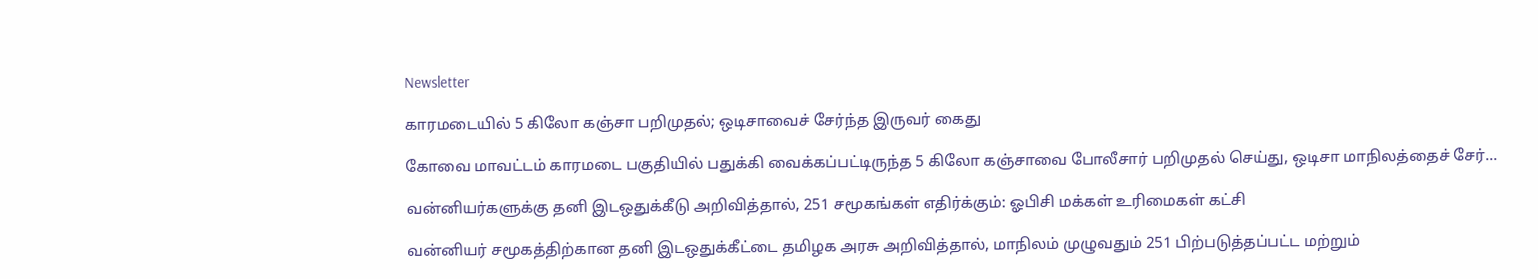Newsletter

காரமடையில் 5 கிலோ கஞ்சா பறிமுதல்; ஒடிசாவைச் சேர்ந்த இருவர் கைது

கோவை மாவட்டம் காரமடை பகுதியில் பதுக்கி வைக்கப்பட்டிருந்த 5 கிலோ கஞ்சாவை போலீசார் பறிமுதல் செய்து, ஒடிசா மாநிலத்தைச் சேர்...

வன்னியர்களுக்கு தனி இடஒதுக்கீடு அறிவித்தால், 251 சமூகங்கள் எதிர்க்கும்: ஓபிசி மக்கள் உரிமைகள் கட்சி

வன்னியர் சமூகத்திற்கான தனி இடஒதுக்கீட்டை தமிழக அரசு அறிவித்தால், மாநிலம் முழுவதும் 251 பிற்படுத்தப்பட்ட மற்றும்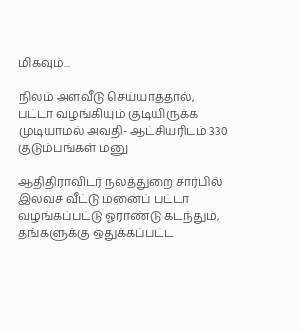மிகவும்...

நிலம் அளவீடு செய்யாததால், பட்டா வழங்கியும் குடியிருக்க முடியாமல் அவதி- ஆட்சியரிடம் 330 குடும்பங்கள் மனு

ஆதிதிராவிடர் நலத்துறை சார்பில் இலவச வீட்டு மனைப் பட்டா வழங்கப்பட்டு ஓராண்டு கடந்தும், தங்களுக்கு ஒதுக்கப்பட்ட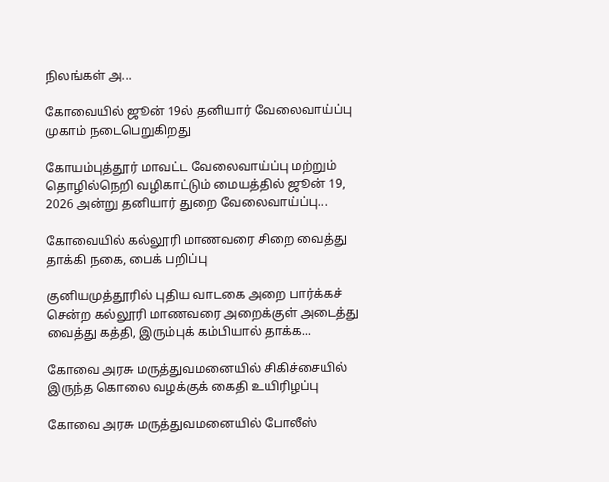நிலங்கள் அ...

கோவையில் ஜூன் 19ல் தனியார் வேலைவாய்ப்பு முகாம் நடைபெறுகிறது

கோயம்புத்தூர் மாவட்ட வேலைவாய்ப்பு மற்றும் தொழில்நெறி வழிகாட்டும் மையத்தில் ஜூன் 19, 2026 அன்று தனியார் துறை வேலைவாய்ப்பு...

கோவையில் கல்லூரி மாணவரை சிறை வைத்து தாக்கி நகை, பைக் பறிப்பு

குனியமுத்தூரில் புதிய வாடகை அறை பார்க்கச் சென்ற கல்லூரி மாணவரை அறைக்குள் அடைத்து வைத்து கத்தி, இரும்புக் கம்பியால் தாக்க...

கோவை அரசு மருத்துவமனையில் சிகிச்சையில் இருந்த கொலை வழக்குக் கைதி உயிரிழப்பு

கோவை அரசு மருத்துவமனையில் போலீஸ்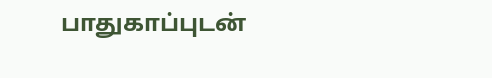பாதுகாப்புடன்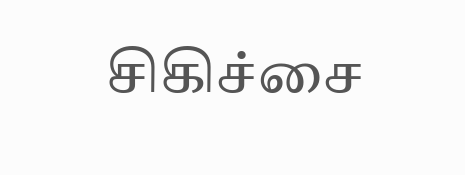சிகிச்சை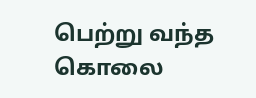பெற்று வந்த கொலை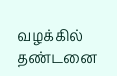வழக்கில் தண்டனை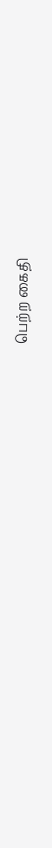பெற்ற கைதி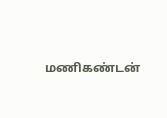மணிகண்டன்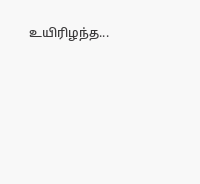உயிரிழந்த...